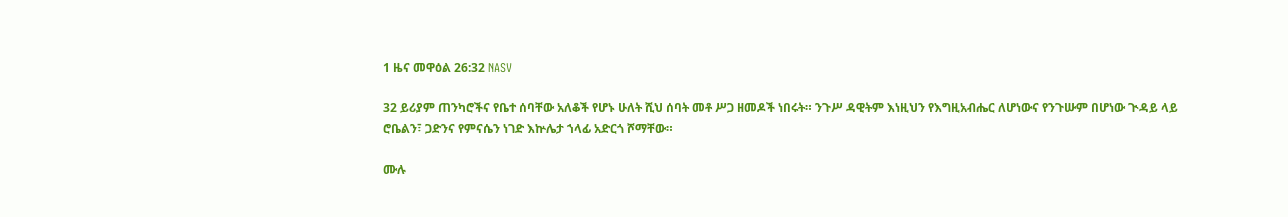1 ዜና መዋዕል 26:32 NASV

32 ይሪያም ጠንካሮችና የቤተ ሰባቸው አለቆች የሆኑ ሁለት ሺህ ሰባት መቶ ሥጋ ዘመዶች ነበሩት። ንጉሥ ዳዊትም እነዚህን የእግዚአብሔር ለሆነውና የንጉሡም በሆነው ጒዳይ ላይ ሮቤልን፣ ጋድንና የምናሴን ነገድ እኵሌታ ኀላፊ አድርጎ ሾማቸው።

ሙሉ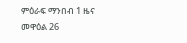ምዕራፍ ማንበብ 1 ዜና መዋዕል 26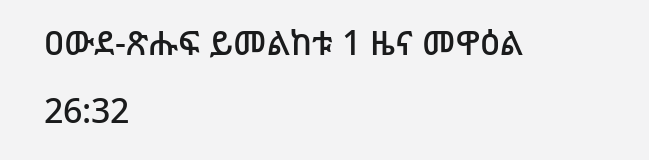ዐውደ-ጽሑፍ ይመልከቱ 1 ዜና መዋዕል 26:32